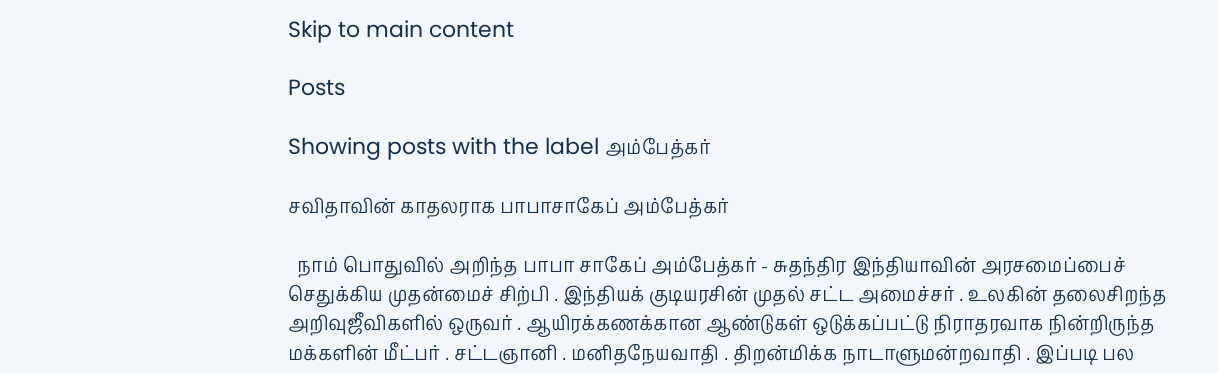Skip to main content

Posts

Showing posts with the label அம்பேத்கர்

சவிதாவின் காதலராக பாபாசாகேப் அம்பேத்கர்

  நாம் பொதுவில் அறிந்த பாபா சாகேப் அம்பேத்கர் - சுதந்திர இந்தியாவின் அரசமைப்பைச் செதுக்கிய முதன்மைச் சிற்பி . இந்தியக் குடியரசின் முதல் சட்ட அமைச்சர் . உலகின் தலைசிறந்த அறிவுஜீவிகளில் ஒருவர் . ஆயிரக்கணக்கான ஆண்டுகள் ஒடுக்கப்பட்டு நிராதரவாக நின்றிருந்த மக்களின் மீட்பர் . சட்டஞானி . மனிதநேயவாதி . திறன்மிக்க நாடாளுமன்றவாதி . இப்படி பல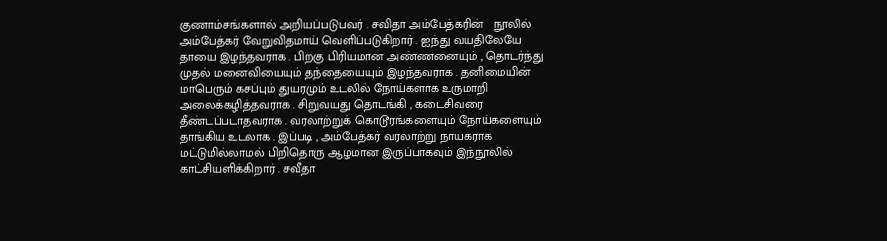குணாம்சங்களால் அறியப்படுபவர் . சவிதா அம்பேத்கரின்   நூலில் அம்பேத்கர் வேறுவிதமாய் வெளிப்படுகிறார் . ஐந்து வயதிலேயே தாயை இழந்தவராக . பிறகு பிரியமான அண்ணனையும் , தொடர்ந்து முதல் மனைவியையும் தந்தையையும் இழந்தவராக . தனிமையின் மாபெரும் கசப்பும் துயரமும் உடலில் நோய்களாக உருமாறி அலைக்கழித்தவராக . சிறுவயது தொடங்கி , கடைசிவரை தீண்டப்படாதவராக . வரலாற்றுக் கொடூரங்களையும் நோய்களையும் தாங்கிய உடலாக . இப்படி , அம்பேத்கர் வரலாற்று நாயகராக மட்டுமில்லாமல் பிறிதொரு ஆழமான இருப்பாகவும் இந்நூலில் காட்சியளிக்கிறார் . சவீதா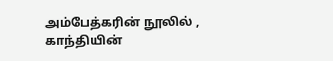அம்பேத்கரின் நூலில் , காந்தியின்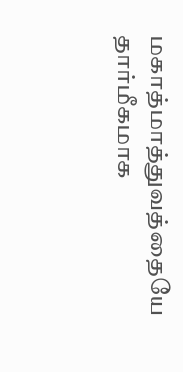மகாத்மாத்துவத்தையே தார்மீகமாக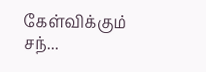கேள்விக்கும் சந்...